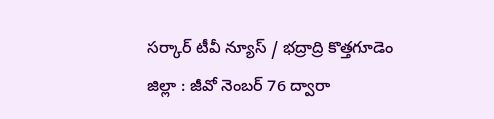సర్కార్ టీవీ న్యూస్ / భద్రాద్రి కొత్తగూడెం జిల్లా : జీవో నెంబర్ 76 ద్వారా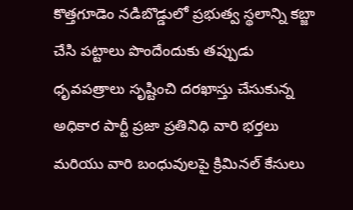కొత్తగూడెం నడిబొడ్డులో ప్రభుత్వ స్థలాన్ని కబ్జా చేసి పట్టాలు పొందేందుకు తప్పుడు ధృవపత్రాలు సృష్టించి దరఖాస్తు చేసుకున్న అధికార పార్టీ ప్రజా ప్రతినిధి వారి భర్తలు మరియు వారి బంధువులపై క్రిమినల్ కేసులు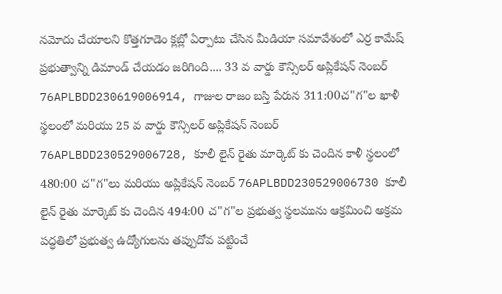నమోదు చేయాలని కొత్తగూడెం క్లబ్లో ఏర్పాటు చేసిన మీడియా సమావేశంలో ఎర్ర కామేష్ ప్రభుత్వాన్ని డిమాండ్ చేయడం జరిగింది.... 33 వ వార్డు కౌన్సిలర్ అప్లికేషన్ నెంబర్ 76APLBDD230619006914, గాజుల రాజం బస్తి పేరున 311:00చ"గ"ల ఖాళీ స్థలంలో మరియు 25 వ వార్డు కౌన్సిలర్ అప్లికేషన్ నెంబర్ 76APLBDD230529006728, కూలీ లైన్ రైతు మార్కెట్ కు చెందిన కాళీ స్థలంలో 480:00 చ"గ"లు మరియు అప్లికేషన్ నెంబర్ 76APLBDD230529006730 కూలీ లైన్ రైతు మార్కెట్ కు చెందిన 494:00 చ"గ"ల ప్రభుత్వ స్థలమును ఆక్రమించి అక్రమ పద్ధతిలో ప్రభుత్వ ఉద్యోగులను తప్పుదోవ పట్టించే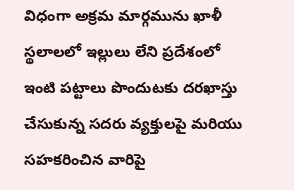విధంగా అక్రమ మార్గమును ఖాళీ స్థలాలలో ఇల్లులు లేని ప్రదేశంలో ఇంటి పట్టాలు పొందుటకు దరఖాస్తు చేసుకున్న సదరు వ్యక్తులపై మరియు సహకరించిన వారిపై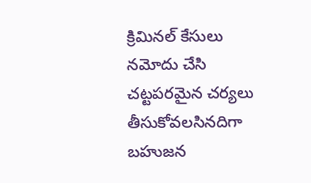క్రిమినల్ కేసులు నమోదు చేసి చట్టపరమైన చర్యలు తీసుకోవలసినదిగా బహుజన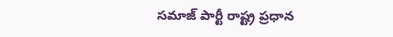సమాజ్ పార్టీ రాష్ట్ర ప్రధాన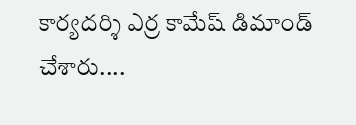కార్యదర్శి ఎర్ర కామేష్ డిమాండ్ చేశారు....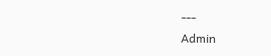---
Admin